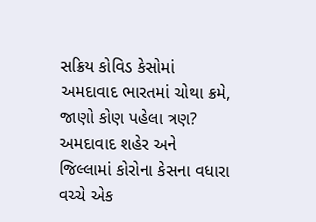સક્રિય કોવિડ કેસોમાં અમદાવાદ ભારતમાં ચોથા ક્રમે, જાણો કોણ પહેલા ત્રણ?
અમદાવાદ શહેર અને જિલ્લામાં કોરોના કેસના વધારા વચ્ચે એક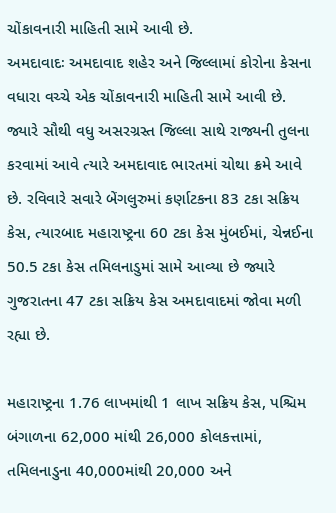ચોંકાવનારી માહિતી સામે આવી છે.
અમદાવાદઃ અમદાવાદ શહેર અને જિલ્લામાં કોરોના કેસના વધારા વચ્ચે એક ચોંકાવનારી માહિતી સામે આવી છે. જ્યારે સૌથી વધુ અસરગ્રસ્ત જિલ્લા સાથે રાજ્યની તુલના કરવામાં આવે ત્યારે અમદાવાદ ભારતમાં ચોથા ક્રમે આવે છે. રવિવારે સવારે બેંગલુરુમાં કર્ણાટકના 83 ટકા સક્રિય કેસ, ત્યારબાદ મહારાષ્ટ્રના 60 ટકા કેસ મુંબઈમાં, ચેન્નઈના 50.5 ટકા કેસ તમિલનાડુમાં સામે આવ્યા છે જ્યારે ગુજરાતના 47 ટકા સક્રિય કેસ અમદાવાદમાં જોવા મળી રહ્યા છે.

મહારાષ્ટ્રના 1.76 લાખમાંથી 1 લાખ સક્રિય કેસ, પશ્ચિમ બંગાળના 62,000 માંથી 26,000 કોલકત્તામાં, તમિલનાડુના 40,000માંથી 20,000 અને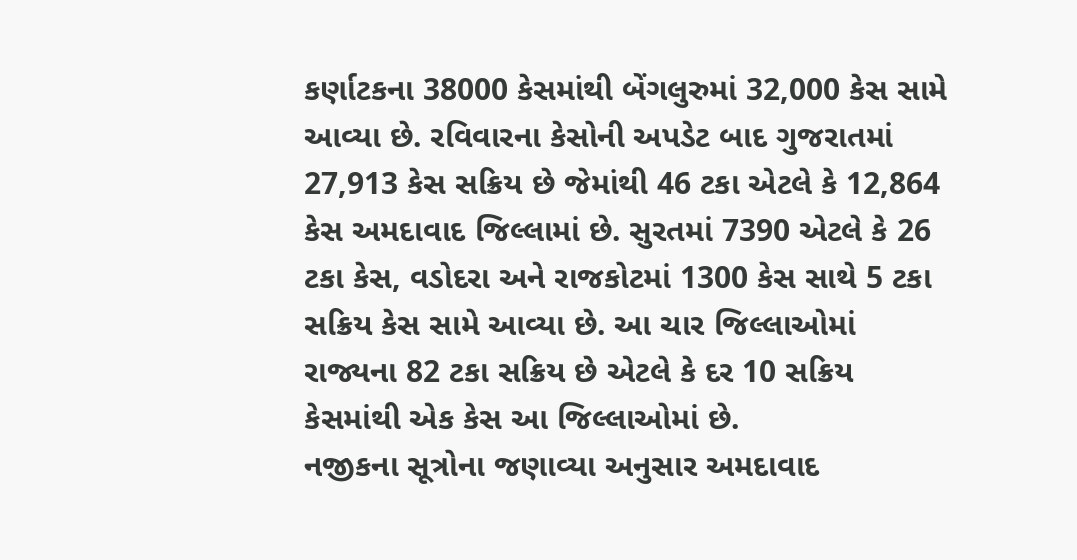કર્ણાટકના 38000 કેસમાંથી બેંગલુરુમાં 32,000 કેસ સામે આવ્યા છે. રવિવારના કેસોની અપડેટ બાદ ગુજરાતમાં 27,913 કેસ સક્રિય છે જેમાંથી 46 ટકા એટલે કે 12,864 કેસ અમદાવાદ જિલ્લામાં છે. સુરતમાં 7390 એટલે કે 26 ટકા કેસ, વડોદરા અને રાજકોટમાં 1300 કેસ સાથે 5 ટકા સક્રિય કેસ સામે આવ્યા છે. આ ચાર જિલ્લાઓમાં રાજ્યના 82 ટકા સક્રિય છે એટલે કે દર 10 સક્રિય કેસમાંથી એક કેસ આ જિલ્લાઓમાં છે.
નજીકના સૂત્રોના જણાવ્યા અનુસાર અમદાવાદ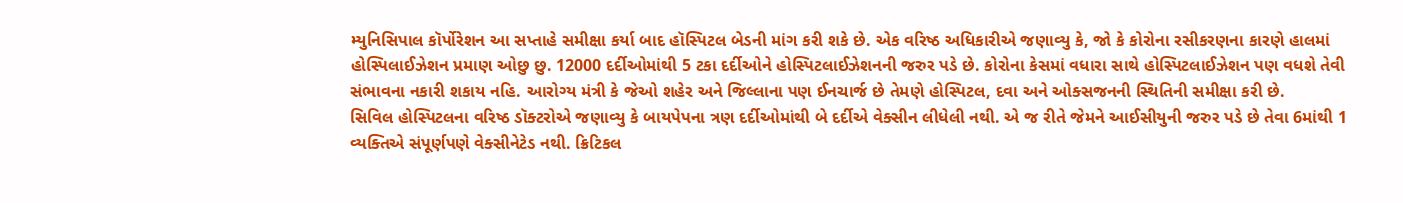મ્યુનિસિપાલ કૉર્પોરેશન આ સપ્તાહે સમીક્ષા કર્યા બાદ હૉસ્પિટલ બેડની માંગ કરી શકે છે. એક વરિષ્ઠ અધિકારીએ જણાવ્યુ કે, જો કે કોરોના રસીકરણના કારણે હાલમાં હોસ્પિલાઈઝેશન પ્રમાણ ઓછુ છુ. 12000 દર્દીઓમાંથી 5 ટકા દર્દીઓને હોસ્પિટલાઈઝેશનની જરુર પડે છે. કોરોના કેસમાં વધારા સાથે હોસ્પિટલાઈઝેશન પણ વધશે તેવી સંભાવના નકારી શકાય નહિ. આરોગ્ય મંત્રી કે જેઓ શહેર અને જિલ્લાના પણ ઈનચાર્જ છે તેમણે હોસ્પિટલ, દવા અને ઓક્સજનની સ્થિતિની સમીક્ષા કરી છે.
સિવિલ હોસ્પિટલના વરિષ્ઠ ડૉક્ટરોએ જણાવ્યુ કે બાયપેપના ત્રણ દર્દીઓમાંથી બે દર્દીએ વેક્સીન લીધેલી નથી. એ જ રીતે જેમને આઈસીયુની જરુર પડે છે તેવા 6માંથી 1 વ્યક્તિએ સંપૂર્ણપણે વેક્સીનેટેડ નથી. ક્રિટિકલ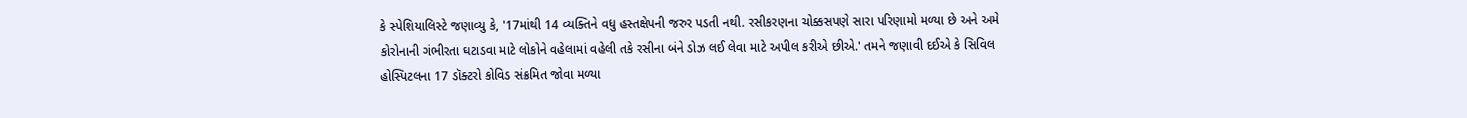કે સ્પેશિયાલિસ્ટે જણાવ્યુ કે, '17માંથી 14 વ્યક્તિને વધુ હસ્તક્ષેપની જરુર પડતી નથી. રસીકરણના ચોક્કસપણે સારા પરિણામો મળ્યા છે અને અમે કોરોનાની ગંભીરતા ઘટાડવા માટે લોકોને વહેલામાં વહેલી તકે રસીના બંને ડોઝ લઈ લેવા માટે અપીલ કરીએ છીએ.' તમને જણાવી દઈએ કે સિવિલ હોસ્પિટલના 17 ડૉક્ટરો કોવિડ સંક્રમિત જોવા મળ્યા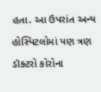હતા. આ ઉપરાંત અન્ય હોસ્પિટલોમાં પણ ત્રણ ડૉક્ટરો કોરોના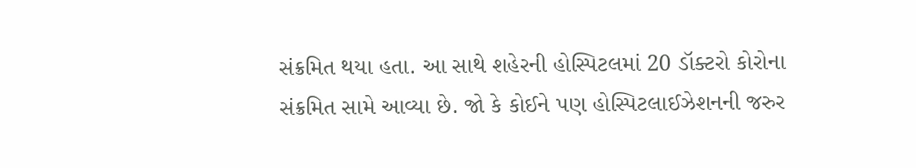સંક્રમિત થયા હતા. આ સાથે શહેરની હોસ્પિટલમાં 20 ડૉક્ટરો કોરોના સંક્રમિત સામે આવ્યા છે. જો કે કોઈને પણ હોસ્પિટલાઈઝેશનની જરુર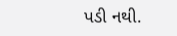પડી નથી.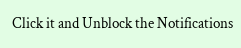Click it and Unblock the Notifications